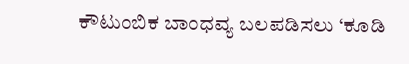ಕೌಟುಂಬಿಕ ಬಾಂಧವ್ಯ ಬಲಪಡಿಸಲು ‘ಕೂಡಿ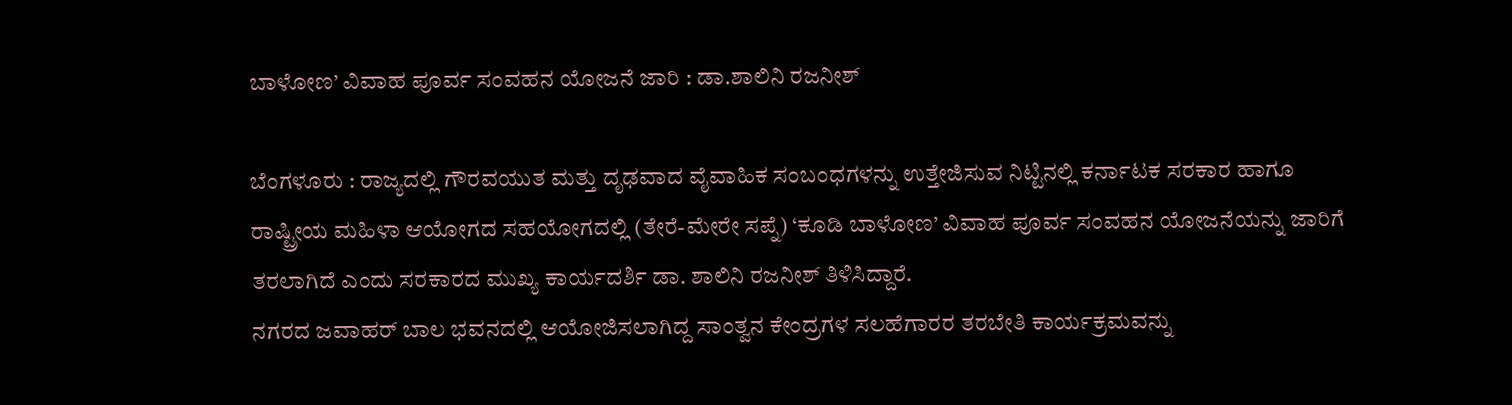ಬಾಳೋಣ’ ವಿವಾಹ ಪೂರ್ವ ಸಂವಹನ ಯೋಜನೆ ಜಾರಿ : ಡಾ.ಶಾಲಿನಿ ರಜನೀಶ್

ಬೆಂಗಳೂರು : ರಾಜ್ಯದಲ್ಲಿ ಗೌರವಯುತ ಮತ್ತು ದೃಢವಾದ ವೈವಾಹಿಕ ಸಂಬಂಧಗಳನ್ನು ಉತ್ತೇಜಿಸುವ ನಿಟ್ಟಿನಲ್ಲಿ ಕರ್ನಾಟಕ ಸರಕಾರ ಹಾಗೂ ರಾಷ್ಟ್ರೀಯ ಮಹಿಳಾ ಆಯೋಗದ ಸಹಯೋಗದಲ್ಲಿ (ತೇರೆ-ಮೇರೇ ಸಪ್ನೆ) ‘ಕೂಡಿ ಬಾಳೋಣ’ ವಿವಾಹ ಪೂರ್ವ ಸಂವಹನ ಯೋಜನೆಯನ್ನು ಜಾರಿಗೆ ತರಲಾಗಿದೆ ಎಂದು ಸರಕಾರದ ಮುಖ್ಯ ಕಾರ್ಯದರ್ಶಿ ಡಾ. ಶಾಲಿನಿ ರಜನೀಶ್ ತಿಳಿಸಿದ್ದಾರೆ.
ನಗರದ ಜವಾಹರ್ ಬಾಲ ಭವನದಲ್ಲಿ ಆಯೋಜಿಸಲಾಗಿದ್ದ ಸಾಂತ್ವನ ಕೇಂದ್ರಗಳ ಸಲಹೆಗಾರರ ತರಬೇತಿ ಕಾರ್ಯಕ್ರಮವನ್ನು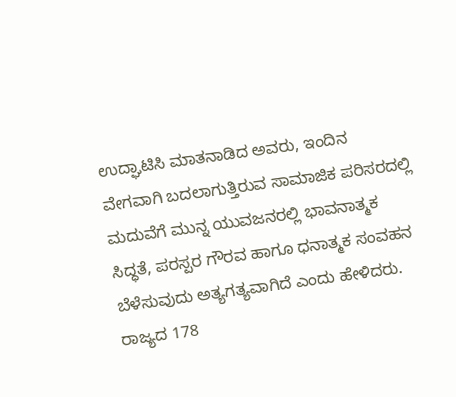ಉದ್ಘಾಟಿಸಿ ಮಾತನಾಡಿದ ಅವರು, ಇಂದಿನ ವೇಗವಾಗಿ ಬದಲಾಗುತ್ತಿರುವ ಸಾಮಾಜಿಕ ಪರಿಸರದಲ್ಲಿ ಮದುವೆಗೆ ಮುನ್ನ ಯುವಜನರಲ್ಲಿ ಭಾವನಾತ್ಮಕ ಸಿದ್ಧತೆ, ಪರಸ್ಪರ ಗೌರವ ಹಾಗೂ ಧನಾತ್ಮಕ ಸಂವಹನ ಬೆಳೆಸುವುದು ಅತ್ಯಗತ್ಯವಾಗಿದೆ ಎಂದು ಹೇಳಿದರು.
ರಾಜ್ಯದ 178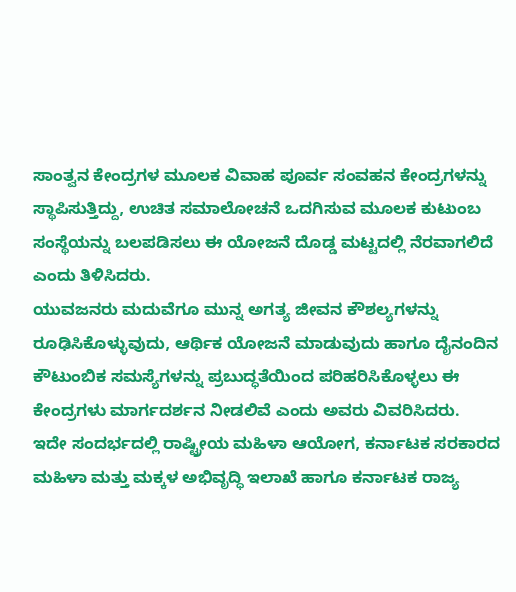ಸಾಂತ್ವನ ಕೇಂದ್ರಗಳ ಮೂಲಕ ವಿವಾಹ ಪೂರ್ವ ಸಂವಹನ ಕೇಂದ್ರಗಳನ್ನು ಸ್ಥಾಪಿಸುತ್ತಿದ್ದು, ಉಚಿತ ಸಮಾಲೋಚನೆ ಒದಗಿಸುವ ಮೂಲಕ ಕುಟುಂಬ ಸಂಸ್ಥೆಯನ್ನು ಬಲಪಡಿಸಲು ಈ ಯೋಜನೆ ದೊಡ್ಡ ಮಟ್ಟದಲ್ಲಿ ನೆರವಾಗಲಿದೆ ಎಂದು ತಿಳಿಸಿದರು.
ಯುವಜನರು ಮದುವೆಗೂ ಮುನ್ನ ಅಗತ್ಯ ಜೀವನ ಕೌಶಲ್ಯಗಳನ್ನು ರೂಢಿಸಿಕೊಳ್ಳುವುದು, ಆರ್ಥಿಕ ಯೋಜನೆ ಮಾಡುವುದು ಹಾಗೂ ದೈನಂದಿನ ಕೌಟುಂಬಿಕ ಸಮಸ್ಯೆಗಳನ್ನು ಪ್ರಬುದ್ಧತೆಯಿಂದ ಪರಿಹರಿಸಿಕೊಳ್ಳಲು ಈ ಕೇಂದ್ರಗಳು ಮಾರ್ಗದರ್ಶನ ನೀಡಲಿವೆ ಎಂದು ಅವರು ವಿವರಿಸಿದರು.
ಇದೇ ಸಂದರ್ಭದಲ್ಲಿ ರಾಷ್ಟ್ರೀಯ ಮಹಿಳಾ ಆಯೋಗ, ಕರ್ನಾಟಕ ಸರಕಾರದ ಮಹಿಳಾ ಮತ್ತು ಮಕ್ಕಳ ಅಭಿವೃದ್ಧಿ ಇಲಾಖೆ ಹಾಗೂ ಕರ್ನಾಟಕ ರಾಜ್ಯ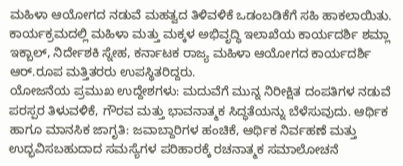ಮಹಿಳಾ ಆಯೋಗದ ನಡುವೆ ಮಹತ್ವದ ತಿಳಿವಳಿಕೆ ಒಡಂಬಡಿಕೆಗೆ ಸಹಿ ಹಾಕಲಾಯಿತು.
ಕಾರ್ಯಕ್ರಮದಲ್ಲಿ ಮಹಿಳಾ ಮತ್ತು ಮಕ್ಕಳ ಅಭಿವೃದ್ಧಿ ಇಲಾಖೆಯ ಕಾರ್ಯದರ್ಶಿ ಶಮ್ಲಾ ಇಕ್ಬಾಲ್, ನಿರ್ದೇಶಕಿ ಸ್ನೇಹ, ಕರ್ನಾಟಕ ರಾಜ್ಯ ಮಹಿಳಾ ಆಯೋಗದ ಕಾರ್ಯದರ್ಶಿ ಆರ್.ರೂಪ ಮತ್ತಿತರರು ಉಪಸ್ಥಿತರಿದ್ದರು.
ಯೋಜನೆಯ ಪ್ರಮುಖ ಉದ್ದೇಶಗಳು: ಮದುವೆಗೆ ಮುನ್ನ ನಿರೀಕ್ಷಿತ ದಂಪತಿಗಳ ನಡುವೆ ಪರಸ್ಪರ ತಿಳುವಳಿಕೆ, ಗೌರವ ಮತ್ತು ಭಾವನಾತ್ಮಕ ಸಿದ್ಧತೆಯನ್ನು ಬೆಳೆಸುವುದು. ಆರ್ಥಿಕ ಹಾಗೂ ಮಾನಸಿಕ ಜಾಗೃತಿ: ಜವಾಬ್ದಾರಿಗಳ ಹಂಚಿಕೆ, ಆರ್ಥಿಕ ನಿರ್ವಹಣೆ ಮತ್ತು ಉದ್ಭವಿಸಬಹುದಾದ ಸಮಸ್ಯೆಗಳ ಪರಿಹಾರಕ್ಕೆ ರಚನಾತ್ಮಕ ಸಮಾಲೋಚನೆ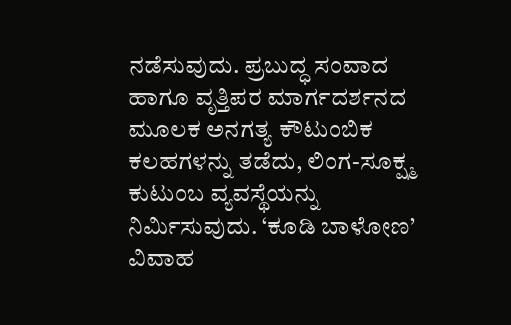ನಡೆಸುವುದು. ಪ್ರಬುದ್ಧ ಸಂವಾದ ಹಾಗೂ ವೃತ್ತಿಪರ ಮಾರ್ಗದರ್ಶನದ ಮೂಲಕ ಅನಗತ್ಯ ಕೌಟುಂಬಿಕ ಕಲಹಗಳನ್ನು ತಡೆದು, ಲಿಂಗ-ಸೂಕ್ಷ್ಮ ಕುಟುಂಬ ವ್ಯವಸ್ಥೆಯನ್ನು ನಿರ್ಮಿಸುವುದು. ‘ಕೂಡಿ ಬಾಳೋಣ’ ವಿವಾಹ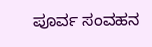ಪೂರ್ವ ಸಂವಹನ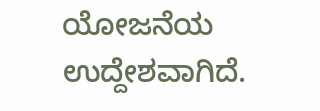ಯೋಜನೆಯ ಉದ್ದೇಶವಾಗಿದೆ.